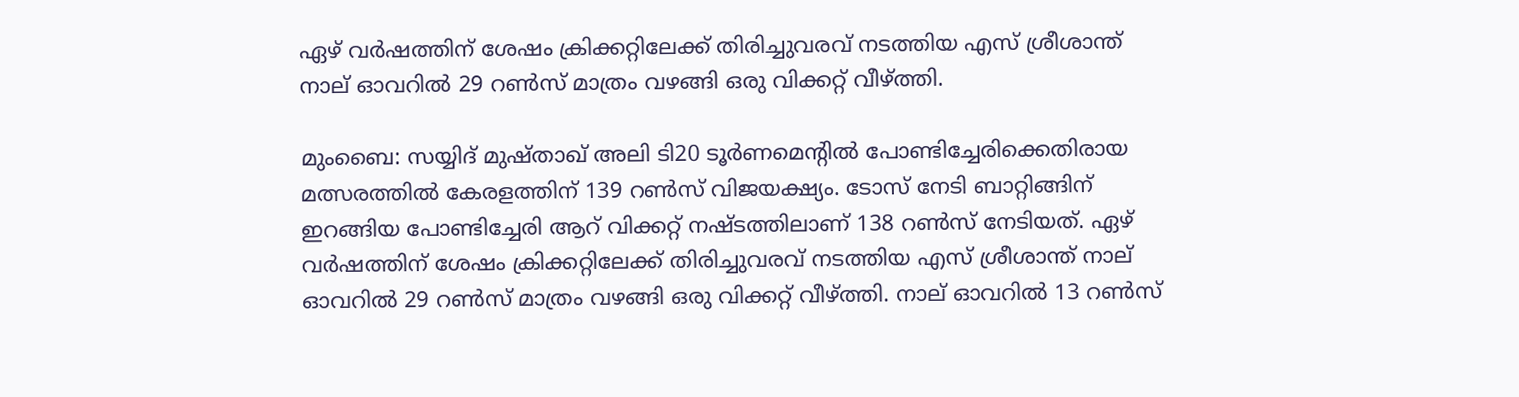ഏഴ് വര്‍ഷത്തിന് ശേഷം ക്രിക്കറ്റിലേക്ക് തിരിച്ചുവരവ് നടത്തിയ എസ് ശ്രീശാന്ത് നാല് ഓവറില്‍ 29 റണ്‍സ് മാത്രം വഴങ്ങി ഒരു വിക്കറ്റ് വീഴ്ത്തി.

മുംബൈ: സയ്യിദ് മുഷ്താഖ് അലി ടി20 ടൂര്‍ണമെന്റില്‍ പോണ്ടിച്ചേരിക്കെതിരായ മത്സരത്തില്‍ കേരളത്തിന് 139 റണ്‍സ് വിജയക്ഷ്യം. ടോസ് നേടി ബാറ്റിങ്ങിന് ഇറങ്ങിയ പോണ്ടിച്ചേരി ആറ് വിക്കറ്റ് നഷ്ടത്തിലാണ് 138 റണ്‍സ് നേടിയത്. ഏഴ് വര്‍ഷത്തിന് ശേഷം ക്രിക്കറ്റിലേക്ക് തിരിച്ചുവരവ് നടത്തിയ എസ് ശ്രീശാന്ത് നാല് ഓവറില്‍ 29 റണ്‍സ് മാത്രം വഴങ്ങി ഒരു വിക്കറ്റ് വീഴ്ത്തി. നാല് ഓവറില്‍ 13 റണ്‍സ്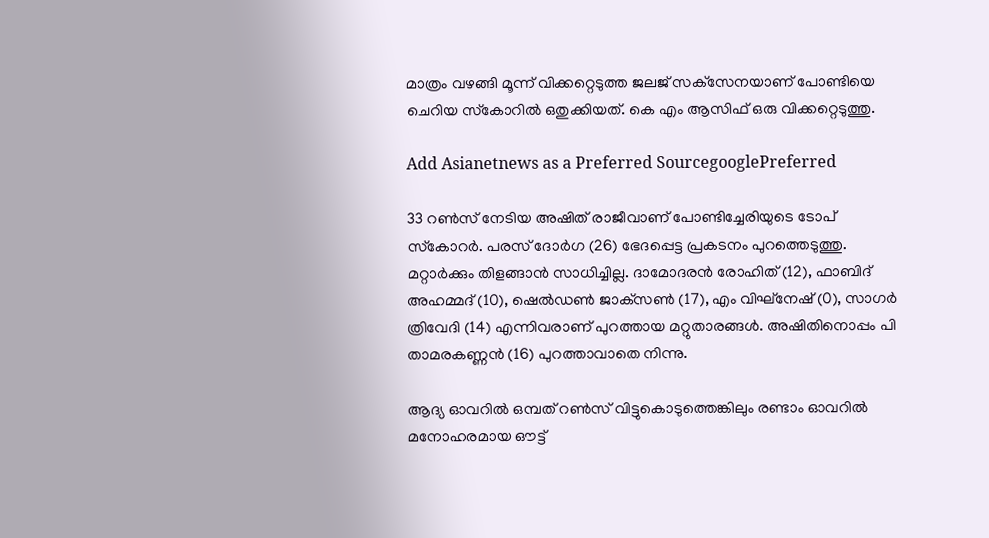മാത്രം വഴങ്ങി മൂന്ന് വിക്കറ്റെടുത്ത ജലജ് സക്‌സേനയാണ് പോണ്ടിയെ ചെറിയ സ്‌കോറില്‍ ഒതുക്കിയത്. കെ എം ആസിഫ് ഒരു വിക്കറ്റെടുത്തു.

Add Asianetnews as a Preferred SourcegooglePreferred

33 റണ്‍സ് നേടിയ അഷിത് രാജീവാണ് പോണ്ടിച്ചേരിയുടെ ടോപ് സ്‌കോറര്‍. പരസ് ദോര്‍ഗ (26) ഭേദപ്പെട്ട പ്രകടനം പുറത്തെടുത്തു. മറ്റാര്‍ക്കും തിളങ്ങാന്‍ സാധിച്ചില്ല. ദാമോദരന്‍ രോഹിത് (12), ഫാബിദ് അഹമ്മദ് (10), ഷെല്‍ഡണ്‍ ജാക്‌സണ്‍ (17), എം വിഘ്‌നേഷ് (0), സാഗര്‍ ത്രിവേദി (14) എന്നിവരാണ് പുറത്തായ മറ്റുതാരങ്ങള്‍. അഷിതിനൊപ്പം പി താമരകണ്ണന്‍ (16) പുറത്താവാതെ നിന്നു.

ആദ്യ ഓവറില്‍ ഒമ്പത് റണ്‍സ് വിട്ടുകൊടുത്തെങ്കിലും രണ്ടാം ഓവറില്‍ മനോഹരമായ ഔട്ട്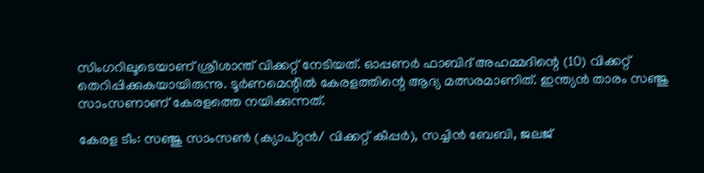സിംഗറിലൂടെയാണ് ശ്രീശാന്ത് വിക്കറ്റ് നേടിയത്. ഓപ്പണര്‍ ഫാബിദ് അഹമ്മദിന്റെ (10) വിക്കറ്റ് തെറിപ്പിക്കുകയായിരുന്നു. ടൂര്‍ണമെന്റില്‍ കേരളത്തിന്റെ ആദ്യ മത്സരമാണിത്. ഇന്ത്യന്‍ താരം സഞ്ജു സാംസണാണ് കേരളത്തെ നയിക്കുന്നത്.

കേരള ടീം: സഞ്ജു സാംസണ്‍ (ക്യാപ്റ്റന്‍/ വിക്കറ്റ് കീപ്പര്‍), സച്ചിന്‍ ബേബി, ജലജ്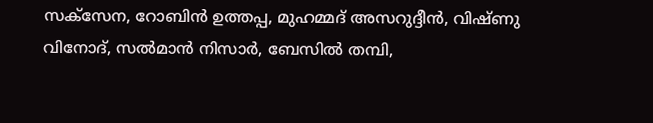സക്‌സേന, റോബിന്‍ ഉത്തപ്പ, മുഹമ്മദ് അസറുദ്ദീന്‍, വിഷ്ണു വിനോദ്, സല്‍മാന്‍ നിസാര്‍, ബേസില്‍ തമ്പി,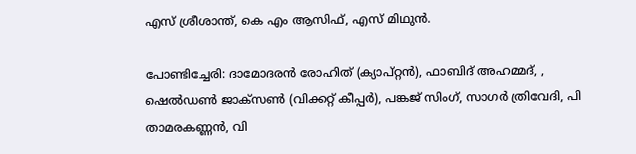എസ് ശ്രീശാന്ത്, കെ എം ആസിഫ്, എസ് മിഥുന്‍.

പോണ്ടിച്ചേരി: ദാമോദരന്‍ രോഹിത് (ക്യാപ്റ്റന്‍), ഫാബിദ് അഹമ്മദ്, , ഷെല്‍ഡണ്‍ ജാക്‌സണ്‍ (വിക്കറ്റ് കീപ്പര്‍), പങ്കജ് സിംഗ്, സാഗര്‍ ത്രിവേദി, പി താമരകണ്ണന്‍, വി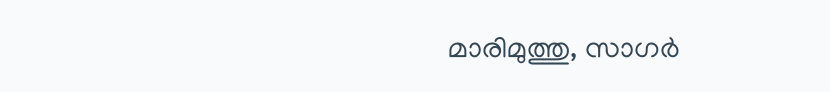മാരിമുത്തു, സാഗര്‍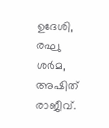ഉദേശി, രഘു ശര്‍മ, അഷിത് രാജീവ്.